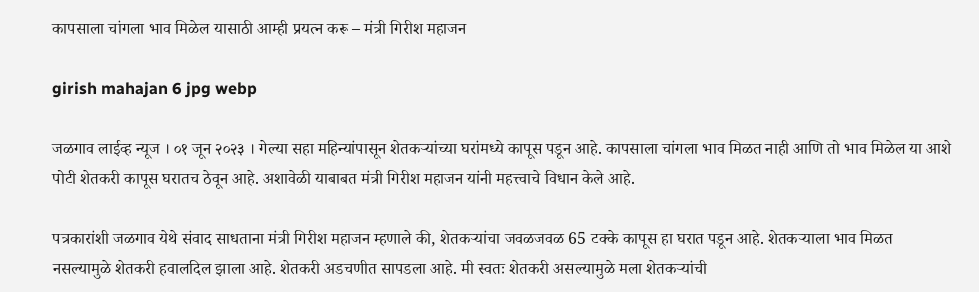कापसाला चांगला भाव मिळेल यासाठी आम्ही प्रयत्न करू – मंत्री गिरीश महाजन

girish mahajan 6 jpg webp

जळगाव लाईव्ह न्यूज । ०१ जून २०२३ । गेल्या सहा महिन्यांपासून शेतकऱ्यांच्या घरांमध्ये कापूस पडून आहे. कापसाला चांगला भाव मिळत नाही आणि तो भाव मिळेल या आशे पोटी शेतकरी कापूस घरातच ठेवून आहे. अशावेळी याबाबत मंत्री गिरीश महाजन यांनी महत्त्वाचे विधान केले आहे.

पत्रकारांशी जळगाव येथे संवाद साधताना मंत्री गिरीश महाजन म्हणाले की, शेतकऱ्यांचा जवळजवळ 65 टक्के कापूस हा घरात पडून आहे. शेतकऱ्याला भाव मिळत नसल्यामुळे शेतकरी हवालदिल झाला आहे. शेतकरी अडचणीत सापडला आहे. मी स्वतः शेतकरी असल्यामुळे मला शेतकऱ्यांची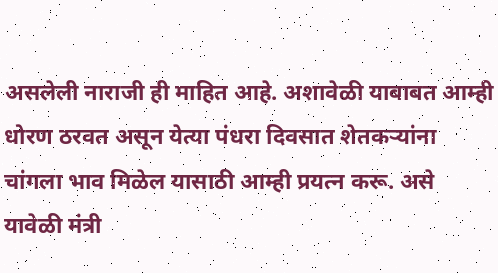असलेली नाराजी ही माहित आहे. अशावेळी याबाबत आम्ही धोरण ठरवत असून येत्या पंधरा दिवसात शेतकऱ्यांना चांगला भाव मिळेल यासाठी आम्ही प्रयत्न करू. असे यावेळी मंत्री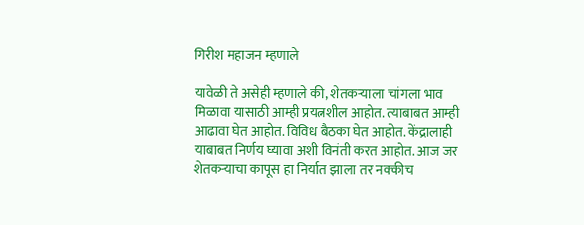गिरीश महाजन म्हणाले

यावेळी ते असेही म्हणाले की, शेतकऱ्याला चांगला भाव मिळावा यासाठी आम्ही प्रयत्नशील आहोत. त्याबाबत आम्ही आढावा घेत आहोत. विविध बैठका घेत आहोत. केंद्रालाही याबाबत निर्णय घ्यावा अशी विनंती करत आहोत. आज जर शेतकऱ्याचा कापूस हा निर्यात झाला तर नक्कीच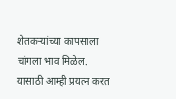शेतकऱ्यांच्या कापसाला चांगला भाव मिळेल. यासाठी आम्ही प्रयत्न करत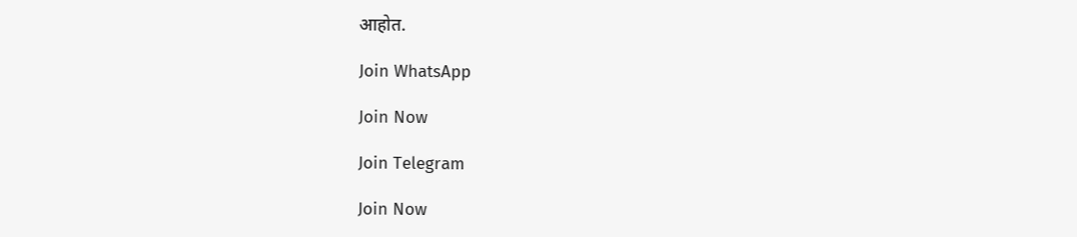आहोत.

Join WhatsApp

Join Now

Join Telegram

Join Now